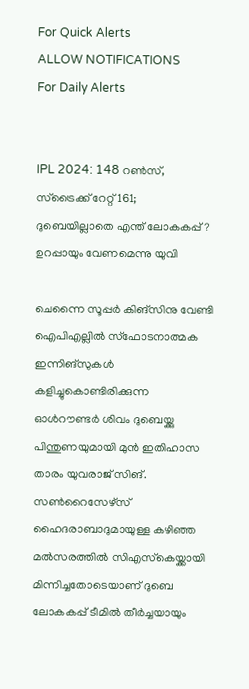For Quick Alerts
ALLOW NOTIFICATIONS
For Daily Alerts


IPL 2024: 148 റണ്‍സ്, സ്‌ട്രൈക്ക് റേറ്റ് 161; ദുബെയില്ലാതെ എന്ത് ലോകകപ്പ്? ഉറപ്പായും വേണമെന്നു യുവി

ചെന്നൈ സൂപ്പര്‍ കിങ്‌സിനു വേണ്ടി ഐപിഎല്ലില്‍ സ്‌ഫോടനാത്മക ഇന്നിങ്‌സുകള്‍ കളിച്ചുകൊണ്ടിരിക്കുന്ന ഓള്‍റൗണ്ടര്‍ ശിവം ദുബെയ്ക്കു പിന്തുണയുമായി മുന്‍ ഇതിഹാസ താരം യുവരാജ് സിങ്. സണ്‍റൈസേഴ്‌സ് ഹൈദരാബാദുമായുള്ള കഴിഞ്ഞ മല്‍സരത്തില്‍ സിഎസ്‌കെയ്ക്കായി മിന്നിച്ചതോടെയാണ് ദുബെ ലോകകപ്പ് ടീമില്‍ തീര്‍ച്ചയായും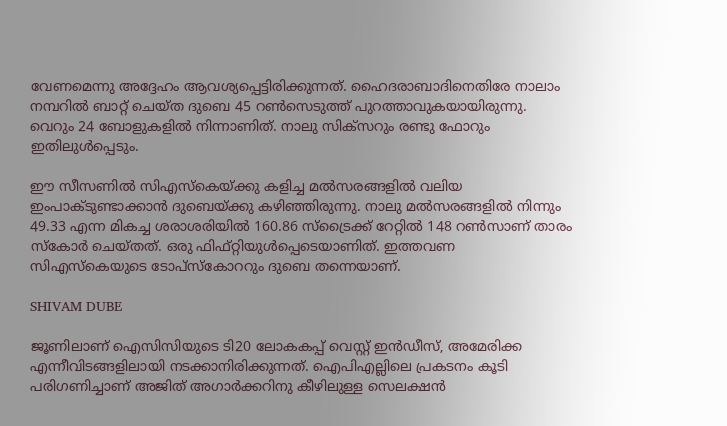വേണമെന്നു അദ്ദേഹം ആവശ്യപ്പെട്ടിരിക്കുന്നത്. ഹൈദരാബാദിനെതിരേ നാലാം നമ്പറില്‍ ബാറ്റ് ചെയ്ത ദുബെ 45 റണ്‍സെടുത്ത് പുറത്താവുകയായിരുന്നു. വെറും 24 ബോളുകളില്‍ നിന്നാണിത്. നാലു സിക്‌സറും രണ്ടു ഫോറും ഇതിലുള്‍പ്പെടും.

ഈ സീസണില്‍ സിഎസ്‌കെയ്ക്കു കളിച്ച മല്‍സരങ്ങളില്‍ വലിയ ഇംപാക്ടുണ്ടാക്കാന്‍ ദുബെയ്ക്കു കഴിഞ്ഞിരുന്നു. നാലു മല്‍സരങ്ങളില്‍ നിന്നും 49.33 എന്ന മികച്ച ശരാശരിയില്‍ 160.86 സ്‌ട്രൈക്ക് റേറ്റില്‍ 148 റണ്‍സാണ് താരം സ്‌കോര്‍ ചെയ്തത്. ഒരു ഫിഫ്റ്റിയുള്‍പ്പെടെയാണിത്. ഇത്തവണ സിഎസ്‌കെയുടെ ടോപ്‌സ്‌കോററും ദുബെ തന്നെയാണ്.

SHIVAM DUBE

ജൂണിലാണ് ഐസിസിയുടെ ടി20 ലോകകപ്പ് വെസ്റ്റ് ഇന്‍ഡീസ്, അമേരിക്ക എന്നീവിടങ്ങളിലായി നടക്കാനിരിക്കുന്നത്. ഐപിഎല്ലിലെ പ്രകടനം കൂടി പരിഗണിച്ചാണ് അജിത് അഗാര്‍ക്കറിനു കീഴിലുള്ള സെലക്ഷന്‍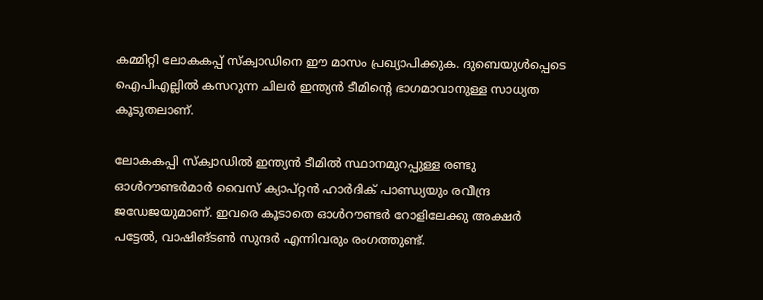കമ്മിറ്റി ലോകകപ്പ് സ്‌ക്വാഡിനെ ഈ മാസം പ്രഖ്യാപിക്കുക. ദുബെയുള്‍പ്പെടെ ഐപിഎല്ലില്‍ കസറുന്ന ചിലര്‍ ഇന്ത്യന്‍ ടീമിന്റെ ഭാഗമാവാനുള്ള സാധ്യത കൂടുതലാണ്.

ലോകകപ്പി സ്‌ക്വാഡില്‍ ഇന്ത്യന്‍ ടീമില്‍ സ്ഥാനമുറപ്പുള്ള രണ്ടു ഓള്‍റൗണ്ടര്‍മാര്‍ വൈസ് ക്യാപ്റ്റന്‍ ഹാര്‍ദിക് പാണ്ഡ്യയും രവീന്ദ്ര ജഡേജയുമാണ്. ഇവരെ കൂടാതെ ഓള്‍റൗണ്ടര്‍ റോളിലേക്കു അക്ഷര്‍ പട്ടേല്‍, വാഷിങ്ടണ്‍ സുന്ദര്‍ എന്നിവരും രംഗത്തുണ്ട്.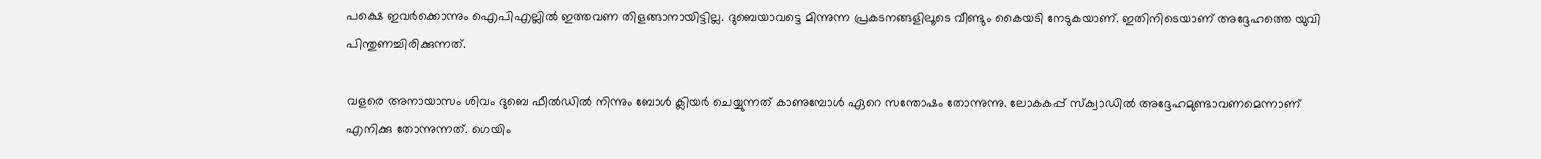പക്ഷെ ഇവര്‍ക്കൊന്നും ഐപിഎല്ലില്‍ ഇത്തവണ തിളങ്ങാനായിട്ടില്ല. ദുബെയാവട്ടെ മിന്നുന്ന പ്രകടനങ്ങളിലൂടെ വീണ്ടും കൈയടി നേടുകയാണ്. ഇതിനിടെയാണ് അദ്ദേഹത്തെ യുവി പിന്തുണച്ചിരിക്കുന്നത്.

വളരെ അനായാസം ശിവം ദുബെ ഫീല്‍ഡില്‍ നിന്നും ബോള്‍ ക്ലിയര്‍ ചെയ്യുന്നത് കാണുമ്പോള്‍ ഏറെ സന്തോഷം തോന്നുന്നു. ലോകകപ്പ് സ്‌ക്വാഡില്‍ അദ്ദേഹമുണ്ടാവണമെന്നാണ് എനിക്കു തോന്നുന്നത്. ഗെയിം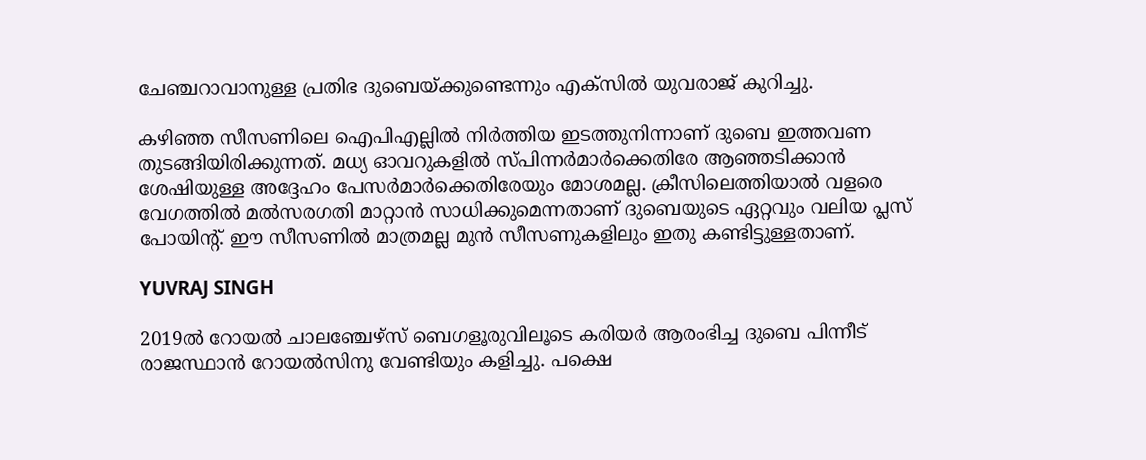ചേഞ്ചറാവാനുള്ള പ്രതിഭ ദുബെയ്ക്കുണ്ടെന്നും എക്‌സില്‍ യുവരാജ് കുറിച്ചു.

കഴിഞ്ഞ സീസണിലെ ഐപിഎല്ലില്‍ നിര്‍ത്തിയ ഇടത്തുനിന്നാണ് ദുബെ ഇത്തവണ തുടങ്ങിയിരിക്കുന്നത്. മധ്യ ഓവറുകളില്‍ സ്പിന്നര്‍മാര്‍ക്കെതിരേ ആഞ്ഞടിക്കാന്‍ ശേഷിയുള്ള അദ്ദേഹം പേസര്‍മാര്‍ക്കെതിരേയും മോശമല്ല. ക്രീസിലെത്തിയാല്‍ വളരെ വേഗത്തില്‍ മല്‍സരഗതി മാറ്റാന്‍ സാധിക്കുമെന്നതാണ് ദുബെയുടെ ഏറ്റവും വലിയ പ്ലസ് പോയിന്റ്. ഈ സീസണില്‍ മാത്രമല്ല മുന്‍ സീസണുകളിലും ഇതു കണ്ടിട്ടുള്ളതാണ്.

YUVRAJ SINGH

2019ല്‍ റോയല്‍ ചാലഞ്ചേഴ്‌സ് ബെഗളൂരുവിലൂടെ കരിയര്‍ ആരംഭിച്ച ദുബെ പിന്നീട് രാജസ്ഥാന്‍ റോയല്‍സിനു വേണ്ടിയും കളിച്ചു. പക്ഷെ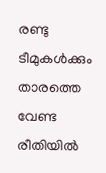രണ്ടു ടീമുകള്‍ക്കും താരത്തെ വേണ്ട രീതിയില്‍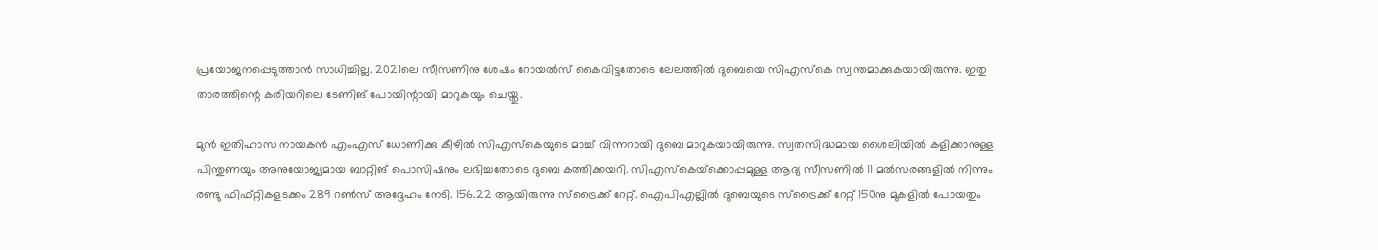പ്രയോജനപ്പെടുത്താന്‍ സാധിച്ചില്ല. 2021ലെ സീസണിനു ശേഷം റോയല്‍സ് കൈവിട്ടതോടെ ലേലത്തില്‍ ദുബെയെ സിഎസ്‌കെ സ്വന്തമാക്കുകയായിരുന്നു. ഇതു താരത്തിന്റെ കരിയറിലെ ടേണിങ് പോയിന്റായി മാറുകയും ചെയ്തു.

മുന്‍ ഇതിഹാസ നായകന്‍ എംഎസ് ധോണിക്കു കീഴില്‍ സിഎസ്‌കെയുടെ മാച്ച് വിന്നറായി ദുബെ മാറുകയായിരുന്നു. സ്വതസിദ്ധമായ ശൈലിയില്‍ കളിക്കാനുള്ള പിന്തുണയും അനുയോജ്യമായ ബാറ്റിങ് പൊസിഷനും ലഭിച്ചതോടെ ദുബെ കത്തിക്കയറി. സിഎസ്‌കെയ്‌ക്കൊപ്പമുള്ള ആദ്യ സീസണില്‍ 11 മല്‍സരങ്ങളില്‍ നിന്നും രണ്ടു ഫിഫ്റ്റികളടക്കം 289 റണ്‍സ് അദ്ദേഹം നേടി. 156.22 ആയിരുന്നു സ്‌ട്രൈക്ക് റേറ്റ്. ഐപിഎല്ലില്‍ ദുബെയുടെ സ്‌ട്രൈക്ക് റേറ്റ് 150നു മുകളില്‍ പോയതും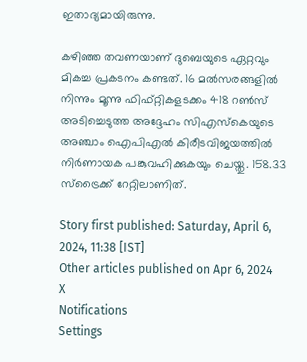ഇതാദ്യമായിരുന്നു.

കഴിഞ്ഞ തവണയാണ് ദുബെയുടെ ഏറ്റവും മികച്ച പ്രകടനം കണ്ടത്. 16 മല്‍സരങ്ങളില്‍ നിന്നും മൂന്നു ഫിഫ്റ്റികളടക്കം 418 റണ്‍സ് അടിച്ചെടുത്ത അദ്ദേഹം സിഎസ്‌കെയുടെ അഞ്ചാം ഐപിഎല്‍ കിരീടവിജയത്തില്‍ നിര്‍ണായക പങ്കുവഹിക്കുകയും ചെയ്തു. 158.33 സ്‌ട്രൈക്ക് റേറ്റിലാണിത്.

Story first published: Saturday, April 6, 2024, 11:38 [IST]
Other articles published on Apr 6, 2024
X
Notifications
Settings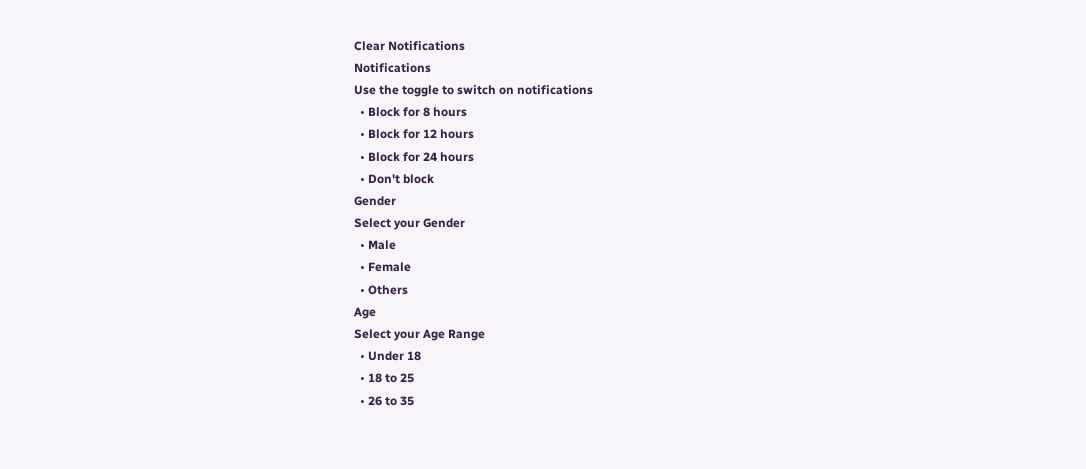Clear Notifications
Notifications
Use the toggle to switch on notifications
  • Block for 8 hours
  • Block for 12 hours
  • Block for 24 hours
  • Don't block
Gender
Select your Gender
  • Male
  • Female
  • Others
Age
Select your Age Range
  • Under 18
  • 18 to 25
  • 26 to 35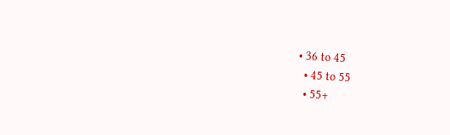• 36 to 45
  • 45 to 55
  • 55+